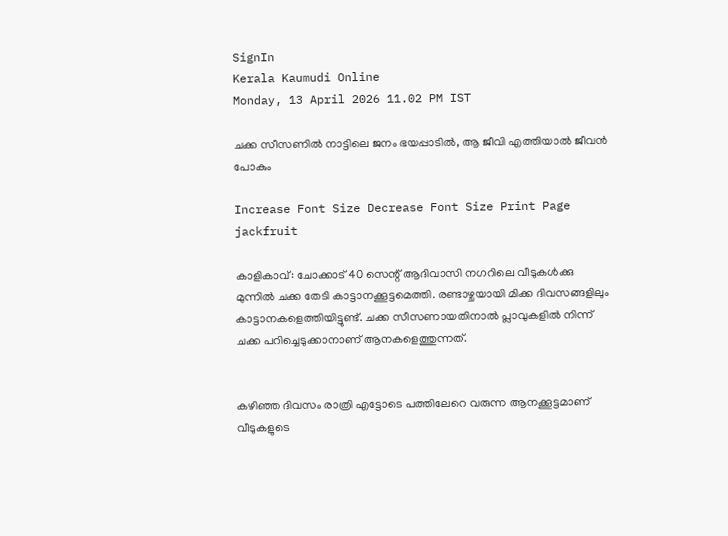SignIn
Kerala Kaumudi Online
Monday, 13 April 2026 11.02 PM IST

ചക്ക സീസണിൽ നാ‌ട്ടിലെ ജനം ഭയപ്പാടിൽ, ആ ജീവി എത്തിയാൽ ജീവൻ പോകും

Increase Font Size Decrease Font Size Print Page
jackfruit

കാളികാവ്: ചോക്കാട് 40 സെന്റ് ആദിവാസി നഗറിലെ വീടുകൾക്കു മുന്നിൽ ചക്ക തേടി കാട്ടാനക്കൂട്ടമെത്തി. രണ്ടാഴ്ചയായി മിക്ക ദിവസങ്ങളിലും കാട്ടാനകളെത്തിയിട്ടുണ്ട്. ചക്ക സീസണായതിനാൽ പ്ലാവുകളിൽ നിന്ന് ചക്ക പറിച്ചെടുക്കാനാണ് ആനകളെത്തുന്നത്.


കഴിഞ്ഞ ദിവസം രാത്രി എട്ടോടെ പത്തിലേറെ വരുന്ന ആനക്കൂട്ടമാണ് വീടുകളുടെ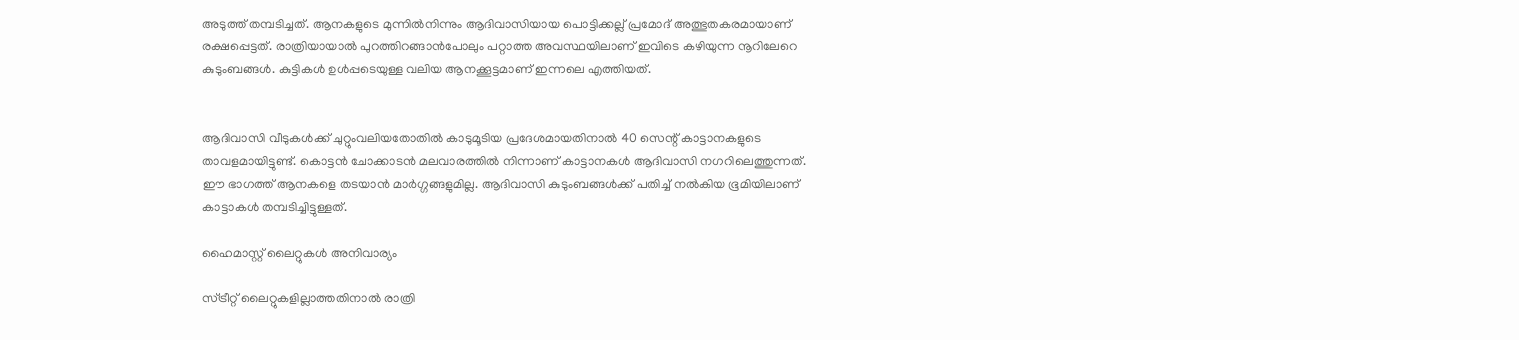അടുത്ത് തമ്പടിച്ചത്. ആനകളുടെ മുന്നിൽനിന്നും ആദിവാസിയായ പൊട്ടിക്കല്ല് പ്രമോദ് അത്ഭുതകരമായാണ് രക്ഷപ്പെട്ടത്. രാത്രിയായാൽ പുറത്തിറങ്ങാൻപോലും പറ്റാത്ത അവസ്ഥയിലാണ് ഇവിടെ കഴിയുന്ന നൂറിലേറെ കുടുംബങ്ങൾ. കുട്ടികൾ ഉൾപ്പടെയുള്ള വലിയ ആനക്കൂട്ടമാണ് ഇന്നലെ എത്തിയത്.


ആദിവാസി വീടുകൾക്ക് ചുറ്റുംവലിയതോതിൽ കാടുമൂടിയ പ്രദേശമായതിനാൽ 40 സെന്റ് കാട്ടാനകളുടെ താവളമായിട്ടുണ്ട്. കൊട്ടൻ ചോക്കാടൻ മലവാരത്തിൽ നിന്നാണ് കാട്ടാനകൾ ആദിവാസി നഗറിലെത്തുന്നത്. ഈ ഭാഗത്ത് ആനകളെ തടയാൻ മാർഗ്ഗങ്ങളുമില്ല. ആദിവാസി കുടുംബങ്ങൾക്ക് പതിച്ച് നൽകിയ ഭൂമിയിലാണ് കാട്ടാകൾ തമ്പടിച്ചിട്ടുള്ളത്.

ഹൈമാസ്റ്റ് ലൈറ്റുകൾ അനിവാര്യം

സ്ട്രീറ്റ് ലൈറ്റുകളില്ലാത്തതിനാൽ രാത്രി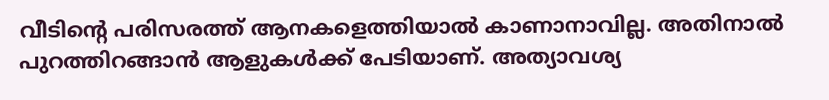വീടിന്റെ പരിസരത്ത് ആനകളെത്തിയാൽ കാണാനാവില്ല. അതിനാൽ പുറത്തിറങ്ങാൻ ആളുകൾക്ക് പേടിയാണ്. അത്യാവശ്യ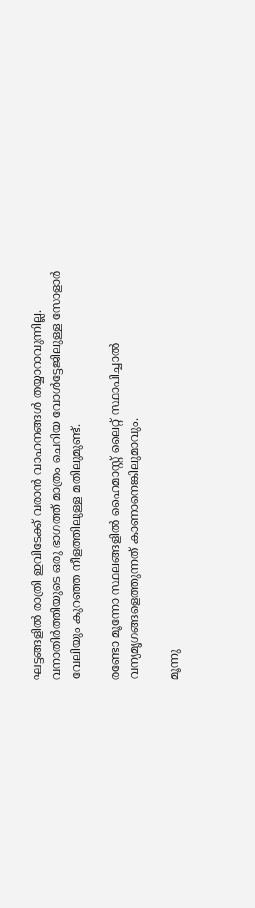ഘട്ടങ്ങളിൽ രാത്രി ഇവിടേക്ക് വരാൻ വാഹനങ്ങൾ തയ്യാറാവുന്നില്ല. വനാതിർത്തിയുടെ ഒരു ഭാഗത്ത് മാത്രം ചെറിയ വോൾട്ടേജിലുള്ള സോളാർ വേലിയും കുറഞ്ഞ നീളത്തിലുള്ള മതിലുമുണ്ട്.

രണ്ടോ മൂന്നോ സ്ഥലങ്ങളിൽ ഹൈമാസ്റ്റ് ലൈറ്റ് സ്ഥാപിച്ചാൽ വന്യമൃഗങ്ങളെത്തുന്നത് കാണാനെങ്കിലുമാവും.

മൂന്നു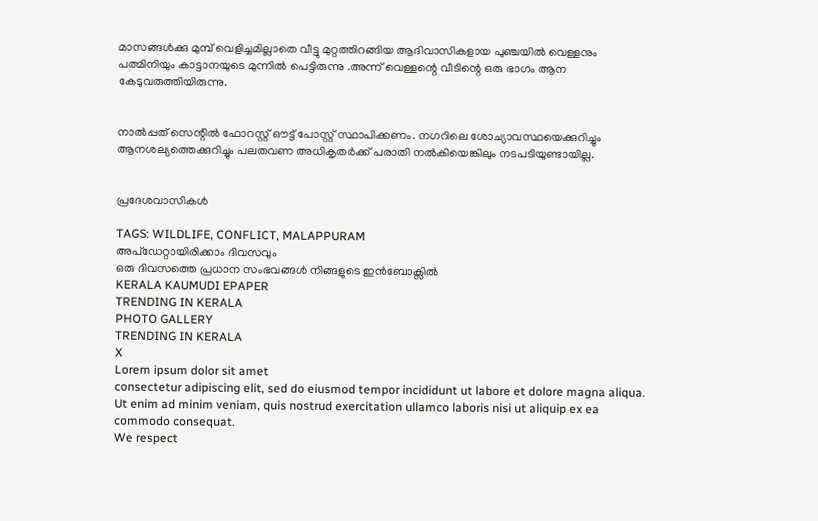മാസങ്ങൾക്കു മുമ്പ് വെളിച്ചമില്ലാതെ വീട്ടു മുറ്റത്തിറങ്ങിയ ആദിവാസികളായ പുഞ്ചയിൽ വെള്ളനും പത്മിനിയും കാട്ടാനയുടെ മുന്നിൽ പെട്ടിരുന്നു .അന്ന് വെള്ളന്റെ വീടിന്റെ ഒരു ഭാഗം ആന കേടുവരുത്തിയിരുന്നു.


നാൽപ്പത് സെന്റിൽ ഫോറസ്റ്റ് ഔട്ട് പോസ്റ്റ് സ്ഥാപിക്കണം. നഗറിലെ ശോച്യാവസ്ഥയെക്കുറിച്ചും ആനശല്യത്തെക്കുറിച്ചും പലതവണ അധികൃതർക്ക് പരാതി നൽകിയെങ്കിലും നടപടിയുണ്ടായില്ല.


പ്രദേശവാസികൾ

TAGS: WILDLIFE, CONFLICT, MALAPPURAM
അപ്ഡേറ്റായിരിക്കാം ദിവസവും
ഒരു ദിവസത്തെ പ്രധാന സംഭവങ്ങൾ നിങ്ങളുടെ ഇൻബോക്സിൽ
KERALA KAUMUDI EPAPER
TRENDING IN KERALA
PHOTO GALLERY
TRENDING IN KERALA
X
Lorem ipsum dolor sit amet
consectetur adipiscing elit, sed do eiusmod tempor incididunt ut labore et dolore magna aliqua. Ut enim ad minim veniam, quis nostrud exercitation ullamco laboris nisi ut aliquip ex ea commodo consequat.
We respect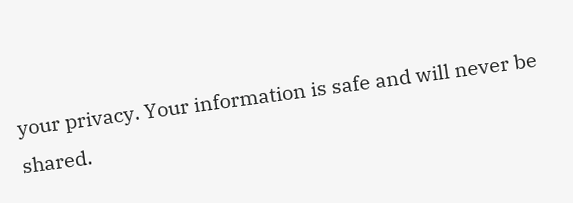your privacy. Your information is safe and will never be shared.